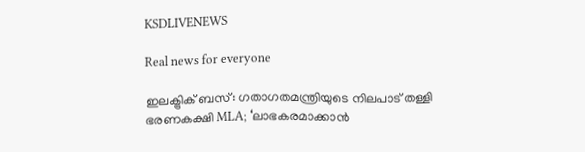KSDLIVENEWS

Real news for everyone

ഇലക്ട്രിക് ബസ്: ഗതാഗതമന്ത്രിയുടെ നിലപാട് തള്ളി ഭരണകക്ഷി MLA; ‘ലാഭകരമാക്കാന്‍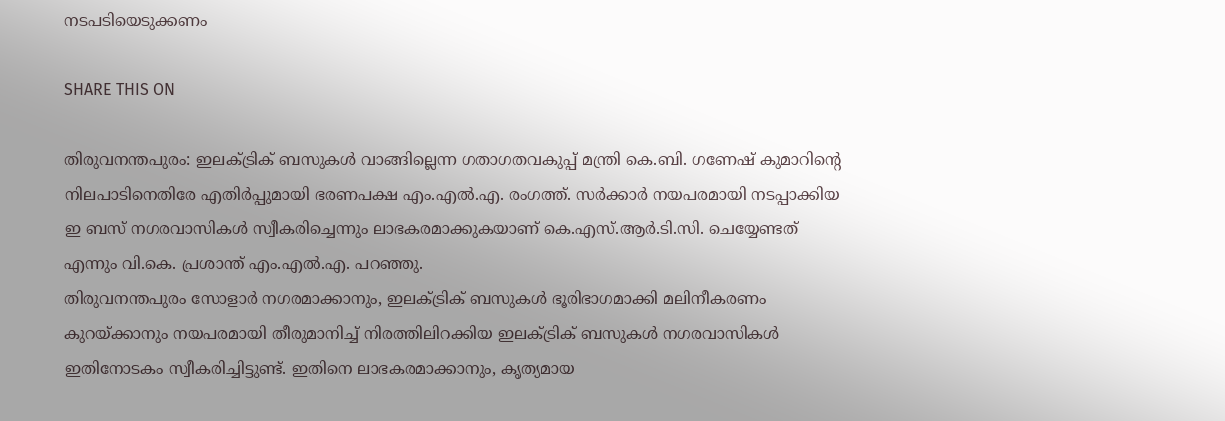നടപടിയെടുക്കണം

SHARE THIS ON

തിരുവനന്തപുരം: ഇലക്ട്രിക് ബസുകൾ വാങ്ങില്ലെന്ന ഗതാഗതവകുപ്പ് മന്ത്രി കെ.ബി. ഗണേഷ് കുമാറിന്റെ നിലപാടിനെതിരേ എതിർപ്പുമായി ഭരണപക്ഷ എം.എൽ.എ. രംഗത്ത്. സർക്കാർ നയപരമായി നടപ്പാക്കിയ ഇ ബസ് നഗരവാസികൾ സ്വീകരിച്ചെന്നും ലാഭകരമാക്കുകയാണ് കെ.എസ്.ആർ.ടി.സി. ചെയ്യേണ്ടത് എന്നും വി.കെ. പ്രശാന്ത് എം.എൽ.എ. പറഞ്ഞു.
തിരുവനന്തപുരം സോളാർ നഗരമാക്കാനും, ഇലക്ട്രിക് ബസുകൾ ഭൂരിഭാഗമാക്കി മലിനീകരണം കുറയ്ക്കാനും നയപരമായി തീരുമാനിച്ച് നിരത്തിലിറക്കിയ ഇലക്ട്രിക് ബസുകൾ നഗരവാസികൾ ഇതിനോടകം സ്വീകരിച്ചിട്ടുണ്ട്. ഇതിനെ ലാഭകരമാക്കാനും, കൃത്യമായ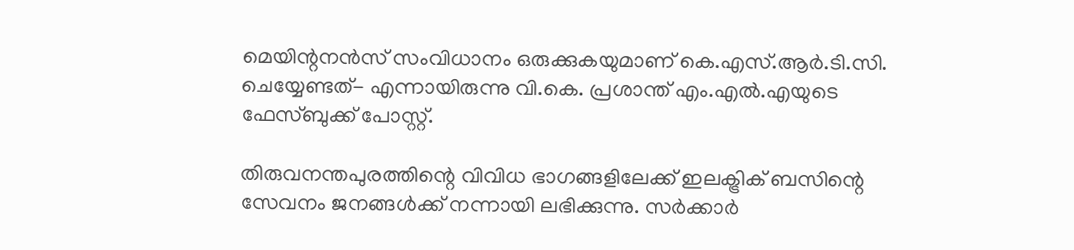മെയിന്റനൻസ് സംവിധാനം ഒരുക്കുകയുമാണ് കെ.എസ്.ആർ.ടി.സി. ചെയ്യേണ്ടത്- എന്നായിരുന്നു വി.കെ. പ്രശാന്ത് എം.എൽ.എയുടെ ഫേസ്ബുക്ക് പോസ്റ്റ്.

തിരുവനന്തപുരത്തിന്റെ വിവിധ ഭാഗങ്ങളിലേക്ക് ഇലക്ട്രിക് ബസിന്റെ സേവനം ജനങ്ങൾക്ക് നന്നായി ലഭിക്കുന്നു. സർക്കാർ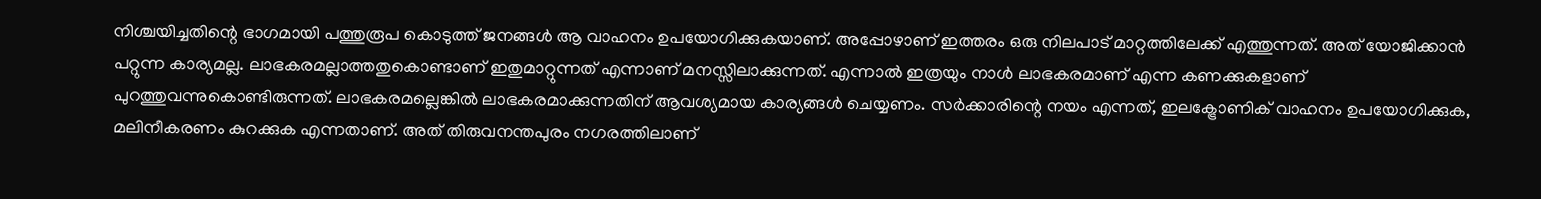നിശ്ചയിച്ചതിന്റെ ഭാഗമായി പത്തുരൂപ കൊടുത്ത് ജനങ്ങൾ ആ വാഹനം ഉപയോഗിക്കുകയാണ്. അപ്പോഴാണ് ഇത്തരം ഒരു നിലപാട് മാറ്റത്തിലേക്ക് എത്തുന്നത്. അത് യോജിക്കാൻ പറ്റുന്ന കാര്യമല്ല. ലാഭകരമല്ലാത്തതുകൊണ്ടാണ് ഇതുമാറ്റുന്നത് എന്നാണ് മനസ്സിലാക്കുന്നത്. എന്നാൽ ഇത്രയും നാൾ ലാഭകരമാണ് എന്ന കണക്കുകളാണ് പുറത്തുവന്നുകൊണ്ടിരുന്നത്. ലാഭകരമല്ലെങ്കിൽ ലാഭകരമാക്കുന്നതിന് ആവശ്യമായ കാര്യങ്ങൾ ചെയ്യണം. സർക്കാരിന്റെ നയം എന്നത്, ഇലക്ട്രോണിക് വാഹനം ഉപയോഗിക്കുക, മലിനീകരണം കുറക്കുക എന്നതാണ്. അത് തിരുവനന്തപുരം നഗരത്തിലാണ്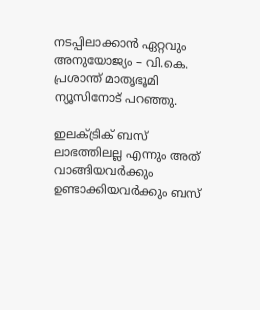നടപ്പിലാക്കാൻ ഏറ്റവും അനുയോജ്യം – വി.കെ. പ്രശാന്ത് മാതൃഭൂമി ന്യൂസിനോട് പറഞ്ഞു.

ഇലക്ട്രിക് ബസ് ലാഭത്തിലല്ല എന്നും അത് വാങ്ങിയവർക്കും ഉണ്ടാക്കിയവർക്കും ബസ്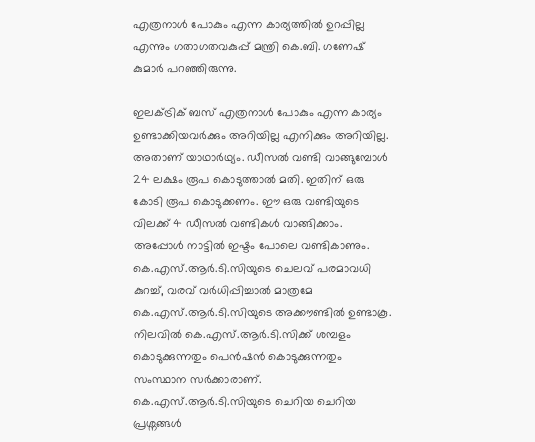എത്രനാൾ പോകും എന്ന കാര്യത്തിൽ ഉറപ്പില്ല എന്നും ഗതാഗതവകുപ്പ് മന്ത്രി കെ.ബി. ഗണേഷ് കുമാർ പറഞ്ഞിരുന്നു.

ഇലക്ട്രിക് ബസ് എത്രനാൾ പോകും എന്ന കാര്യം ഉണ്ടാക്കിയവർക്കും അറിയില്ല എനിക്കും അറിയില്ല. അതാണ് യാഥാർഥ്യം. ഡീസൽ വണ്ടി വാങ്ങുമ്പോൾ 24 ലക്ഷം രൂപ കൊടുത്താൽ മതി. ഇതിന് ഒരു കോടി രൂപ കൊടുക്കണം. ഈ ഒരു വണ്ടിയുടെ വിലക്ക് 4 ഡീസൽ വണ്ടികൾ വാങ്ങിക്കാം. അപ്പോൾ നാട്ടിൽ ഇഷ്ടം പോലെ വണ്ടികാണും. കെ.എസ്.ആർ.ടി.സിയുടെ ചെലവ് പരമാവധി കുറച്ച്, വരവ് വർധിപ്പിച്ചാൽ മാത്രമേ കെ.എസ്.ആർ.ടി.സിയുടെ അക്കൗണ്ടിൽ ഉണ്ടാകൂ. നിലവിൽ കെ.എസ്.ആർ.ടി.സിക്ക് ശമ്പളം കൊടുക്കുന്നതും പെൻഷൻ കൊടുക്കുന്നതും സംസ്ഥാന സർക്കാരാണ്. കെ.എസ്.ആർ.ടി.സിയുടെ ചെറിയ ചെറിയ പ്രശ്നങ്ങൾ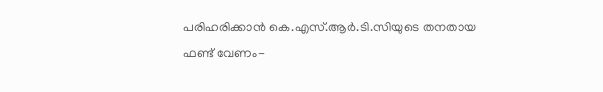പരിഹരിക്കാൻ കെ.എസ്.ആർ.ടി.സിയുടെ തനതായ ഫണ്ട് വേണം-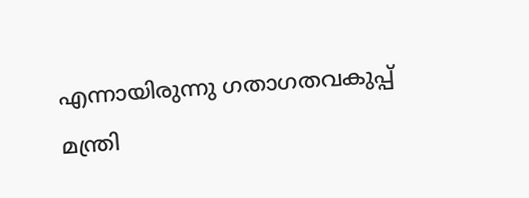എന്നായിരുന്നു ഗതാഗതവകുപ്പ് മന്ത്രി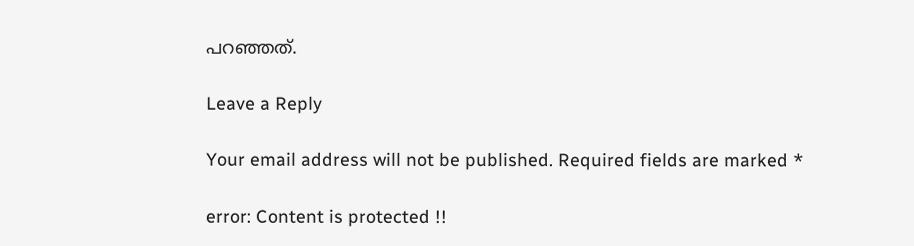പറഞ്ഞത്.

Leave a Reply

Your email address will not be published. Required fields are marked *

error: Content is protected !!